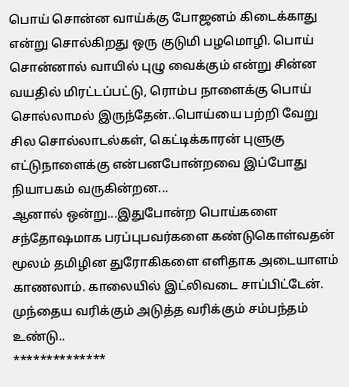பொய் சொன்ன வாய்க்கு போஜனம் கிடைக்காது என்று சொல்கிறது ஒரு குடுமி பழமொழி. பொய் சொன்னால் வாயில் புழு வைக்கும் என்று சின்ன வயதில் மிரட்டப்பட்டு, ரொம்ப நாளைக்கு பொய் சொல்லாமல் இருந்தேன்..பொய்யை பற்றி வேறு சில சொல்லாடல்கள், கெட்டிக்காரன் புளுகு எட்டுநாளைக்கு என்பனபோன்றவை இப்போது நியாபகம் வருகின்றன...
ஆனால் ஒன்று...இதுபோன்ற பொய்களை சந்தோஷமாக பரப்புபவர்களை கண்டுகொள்வதன் மூலம் தமிழின துரோகிகளை எளிதாக அடையாளம் காணலாம். காலையில் இட்லிவடை சாப்பிட்டேன். முந்தைய வரிக்கும் அடுத்த வரிக்கும் சம்பந்தம் உண்டு..
**************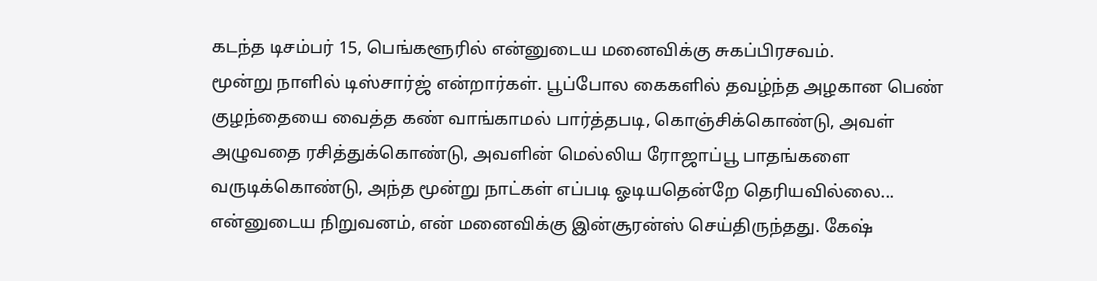கடந்த டிசம்பர் 15, பெங்களூரில் என்னுடைய மனைவிக்கு சுகப்பிரசவம்.
மூன்று நாளில் டிஸ்சார்ஜ் என்றார்கள். பூப்போல கைகளில் தவழ்ந்த அழகான பெண் குழந்தையை வைத்த கண் வாங்காமல் பார்த்தபடி, கொஞ்சிக்கொண்டு, அவள் அழுவதை ரசித்துக்கொண்டு, அவளின் மெல்லிய ரோஜாப்பூ பாதங்களை வருடிக்கொண்டு, அந்த மூன்று நாட்கள் எப்படி ஓடியதென்றே தெரியவில்லை...
என்னுடைய நிறுவனம், என் மனைவிக்கு இன்சூரன்ஸ் செய்திருந்தது. கேஷ்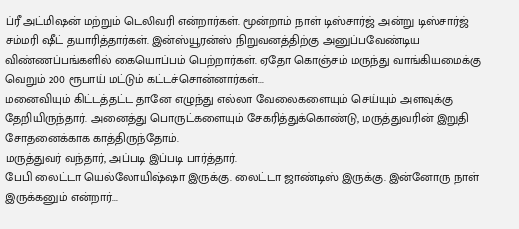ப்ரீ அட்மிஷன் மற்றும் டெலிவரி என்றார்கள். மூன்றாம் நாள் டிஸ்சார்ஜ் அன்று டிஸ்சார்ஜ் சம்மரி ஷீட் தயாரித்தார்கள். இன்ஸ்யூரன்ஸ் நிறுவனத்திற்கு அனுப்பவேண்டிய விண்ணப்பங்களில் கையொப்பம் பெற்றார்கள். ஏதோ கொஞ்சம் மருந்து வாங்கியமைக்கு வெறும் 200 ரூபாய் மட்டும் கட்டச்சொன்னார்கள்...
மனைவியும் கிட்டத்தட்ட தானே எழுந்து எல்லா வேலைகளையும் செய்யும் அளவுக்கு தேறியிருந்தார். அனைத்து பொருட்களையும் சேகரித்துக்கொண்டு, மருத்துவரின் இறுதி சோதனைக்காக காத்திருந்தோம்.
மருத்துவர் வந்தார், அப்படி இப்படி பார்த்தார்.
பேபி லைட்டா யெல்லோயிஷ்ஷா இருக்கு. லைட்டா ஜாண்டிஸ் இருக்கு. இன்னோரு நாள் இருக்கனும் என்றார்...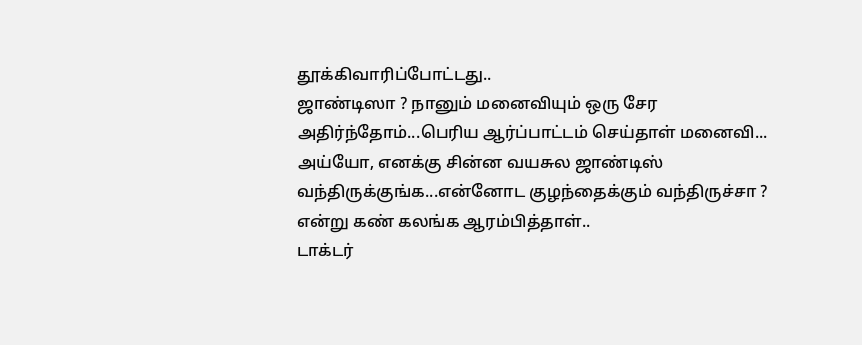தூக்கிவாரிப்போட்டது..
ஜாண்டிஸா ? நானும் மனைவியும் ஒரு சேர அதிர்ந்தோம்...பெரிய ஆர்ப்பாட்டம் செய்தாள் மனைவி...
அய்யோ, எனக்கு சின்ன வயசுல ஜாண்டிஸ் வந்திருக்குங்க...என்னோட குழந்தைக்கும் வந்திருச்சா ? என்று கண் கலங்க ஆரம்பித்தாள்..
டாக்டர்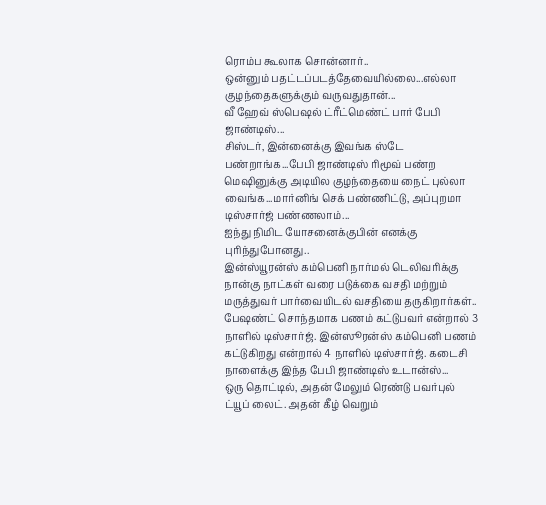ரொம்ப கூலாக சொன்னார்..
ஒன்னும் பதட்டப்படத்தேவையில்லை...எல்லா குழந்தைகளுக்கும் வருவதுதான்...
வீ ஹேவ் ஸ்பெஷல் ட்ரீட்மெண்ட் பார் பேபி ஜாண்டிஸ்...
சிஸ்டர், இன்னைக்கு இவங்க ஸ்டே பண்றாங்க...பேபி ஜாண்டிஸ் ரிமூவ் பண்ற மெஷினுக்கு அடியில குழந்தையை நைட் புல்லா வைங்க...மார்னிங் செக் பண்ணிட்டு, அப்புறமா டிஸ்சார்ஜ் பண்ணலாம்...
ஐந்து நிமிட யோசனைக்குபின் எனக்கு புரிந்துபோனது..
இன்ஸ்யூரன்ஸ் கம்பெனி நார்மல் டெலிவரிக்கு நான்கு நாட்கள் வரை படுக்கை வசதி மற்றும் மருத்துவர் பார்வையிடல் வசதியை தருகிறார்கள்..
பேஷண்ட் சொந்தமாக பணம் கட்டுபவர் என்றால் 3 நாளில் டிஸ்சார்ஜ். இன்ஸூரன்ஸ் கம்பெனி பணம் கட்டுகிறது என்றால் 4 நாளில் டிஸ்சார்ஜ். கடைசி நாளைக்கு இந்த பேபி ஜாண்டிஸ் உடான்ஸ்...
ஒரு தொட்டில், அதன் மேலும் ரெண்டு பவர்புல் ட்யூப் லைட். அதன் கீழ் வெறும்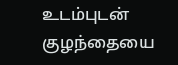உடம்புடன் குழந்தையை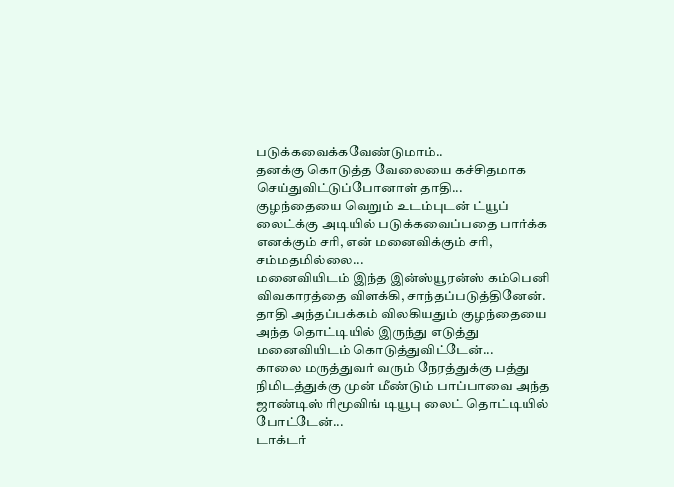படுக்கவைக்கவேண்டுமாம்..
தனக்கு கொடுத்த வேலையை கச்சிதமாக செய்துவிட்டுப்போனாள் தாதி...
குழந்தையை வெறும் உடம்புடன் ட்யூப் லைட்க்கு அடியில் படுக்கவைப்பதை பார்க்க எனக்கும் சரி, என் மனைவிக்கும் சரி, சம்மதமில்லை...
மனைவியிடம் இந்த இன்ஸ்யூரன்ஸ் கம்பெனி விவகாரத்தை விளக்கி, சாந்தப்படுத்தினேன்.
தாதி அந்தப்பக்கம் விலகியதும் குழந்தையை அந்த தொட்டியில் இருந்து எடுத்து மனைவியிடம் கொடுத்துவிட்டேன்...
காலை மருத்துவர் வரும் நேரத்துக்கு பத்து நிமிடத்துக்கு முன் மீண்டும் பாப்பாவை அந்த ஜாண்டிஸ் ரிமூவிங் டியூபு லைட் தொட்டியில் போட்டேன்...
டாக்டர்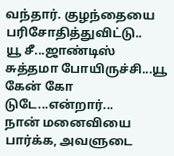வந்தார். குழந்தையை பரிசோதித்துவிட்டு..
யூ சீ...ஜாண்டிஸ் சுத்தமா போயிருச்சி...யூ கேன் கோ டுடே...என்றார்...
நான் மனைவியை பார்க்க, அவளுடை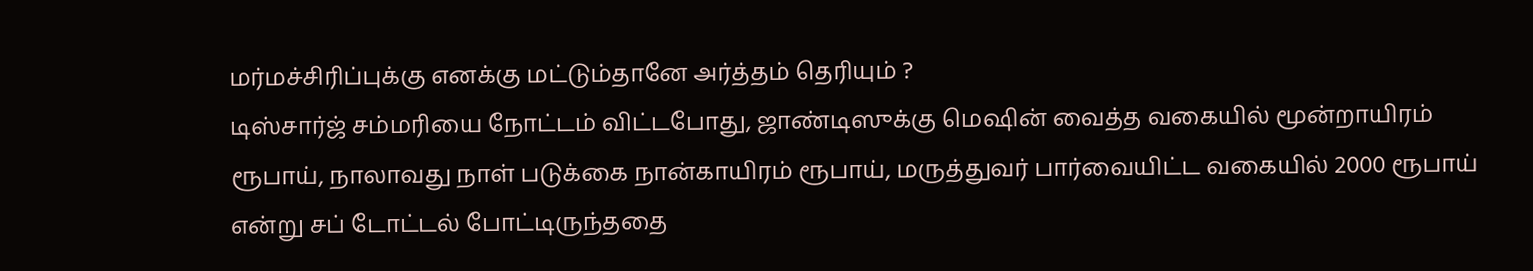மர்மச்சிரிப்புக்கு எனக்கு மட்டும்தானே அர்த்தம் தெரியும் ?
டிஸ்சார்ஜ் சம்மரியை நோட்டம் விட்டபோது, ஜாண்டிஸுக்கு மெஷின் வைத்த வகையில் மூன்றாயிரம் ரூபாய், நாலாவது நாள் படுக்கை நான்காயிரம் ரூபாய், மருத்துவர் பார்வையிட்ட வகையில் 2000 ரூபாய் என்று சப் டோட்டல் போட்டிருந்ததை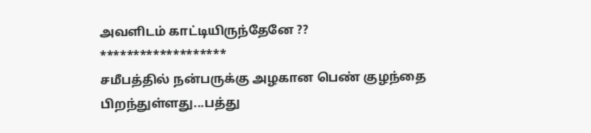அவளிடம் காட்டியிருந்தேனே ??
*******************
சமீபத்தில் நன்பருக்கு அழகான பெண் குழந்தை பிறந்துள்ளது...பத்து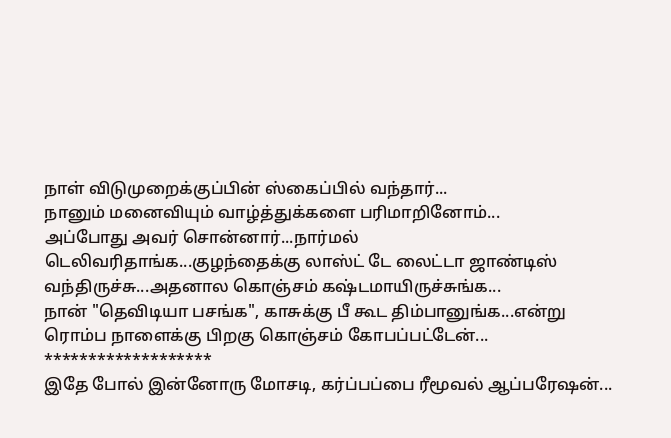நாள் விடுமுறைக்குப்பின் ஸ்கைப்பில் வந்தார்...
நானும் மனைவியும் வாழ்த்துக்களை பரிமாறினோம்...
அப்போது அவர் சொன்னார்...நார்மல் டெலிவரிதாங்க...குழந்தைக்கு லாஸ்ட் டே லைட்டா ஜாண்டிஸ் வந்திருச்சு...அதனால கொஞ்சம் கஷ்டமாயிருச்சுங்க...
நான் "தெவிடியா பசங்க", காசுக்கு பீ கூட திம்பானுங்க...என்று ரொம்ப நாளைக்கு பிறகு கொஞ்சம் கோபப்பட்டேன்...
*******************
இதே போல் இன்னோரு மோசடி, கர்ப்பப்பை ரீமூவல் ஆப்பரேஷன்...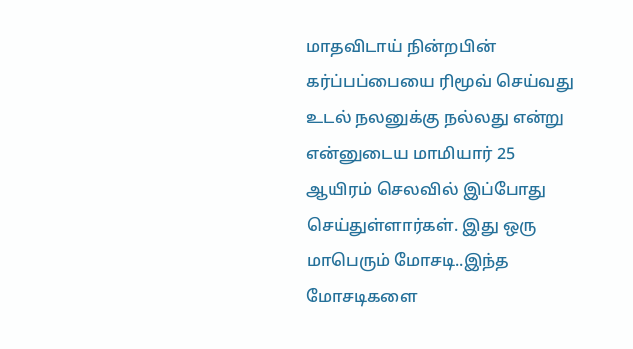மாதவிடாய் நின்றபின் கர்ப்பப்பையை ரிமூவ் செய்வது உடல் நலனுக்கு நல்லது என்று என்னுடைய மாமியார் 25 ஆயிரம் செலவில் இப்போது செய்துள்ளார்கள். இது ஒரு மாபெரும் மோசடி..இந்த மோசடிகளை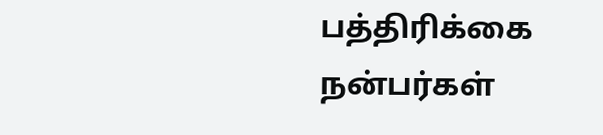பத்திரிக்கை நன்பர்கள்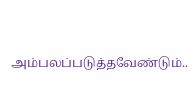அம்பலப்படுத்தவேண்டும்..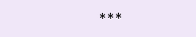***